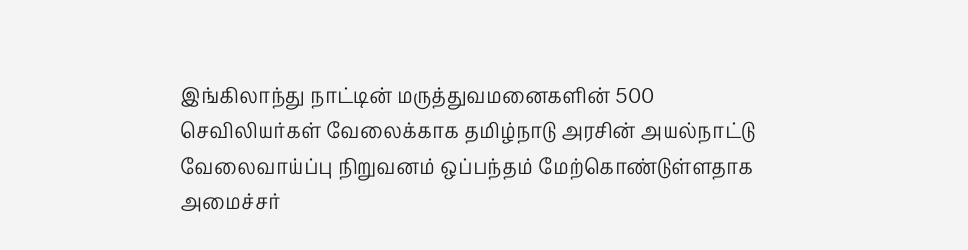இங்கிலாந்து நாட்டின் மருத்துவமனைகளின் 500 செவிலியர்கள் வேலைக்காக தமிழ்நாடு அரசின் அயல்நாட்டு வேலைவாய்ப்பு நிறுவனம் ஒப்பந்தம் மேற்கொண்டுள்ளதாக அமைச்சர்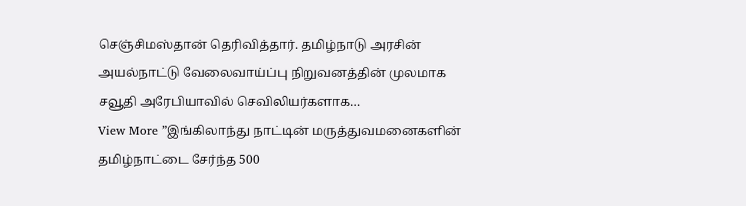செஞ்சிமஸ்தான் தெரிவித்தார். தமிழ்நாடு அரசின் அயல்நாட்டு வேலைவாய்ப்பு நிறுவனத்தின் முலமாக சவூதி அரேபியாவில் செவிலியர்களாக…
View More ”இங்கிலாந்து நாட்டின் மருத்துவமனைகளின் தமிழ்நாட்டை சேர்ந்த 500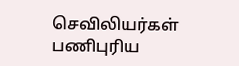செவிலியர்கள் பணிபுரிய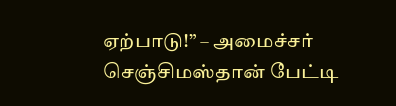ஏற்பாடு!” – அமைச்சர் செஞ்சிமஸ்தான் பேட்டி